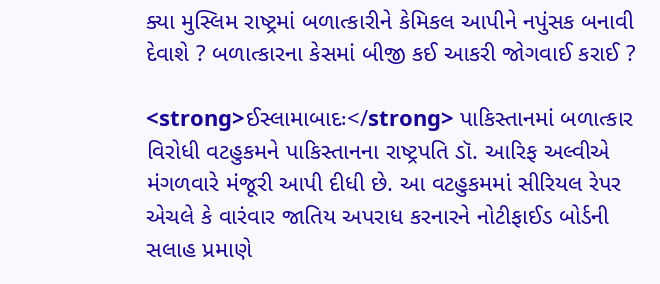ક્યા મુસ્લિમ રાષ્ટ્રમાં બળાત્કારીને કેમિકલ આપીને નપુંસક બનાવી દેવાશે ? બળાત્કારના કેસમાં બીજી કઈ આકરી જોગવાઈ કરાઈ ?

<strong>ઈસ્લામાબાદઃ</strong> પાકિસ્તાનમાં બળાત્કાર વિરોધી વટહુકમને પાકિસ્તાનના રાષ્ટ્રપતિ ડૉ. આરિફ અલ્વીએ મંગળવારે મંજૂરી આપી દીધી છે. આ વટહુકમમાં સીરિયલ રેપર એચલે કે વારંવાર જાતિય અપરાધ કરનારને નોટીફાઈડ બોર્ડની સલાહ પ્રમાણે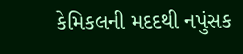કેમિકલની મદદથી નપુંસક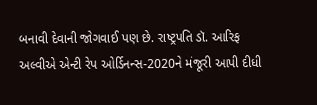બનાવી દેવાની જોગવાઈ પણ છે. રાષ્ટ્રપતિ ડૉ. આરિફ અલ્વીએ એન્ટી રેપ ઓર્ડિનન્સ-2020ને મંજૂરી આપી દીધી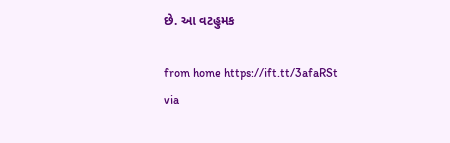છે. આ વટહુમક

from home https://ift.tt/3afaRSt
via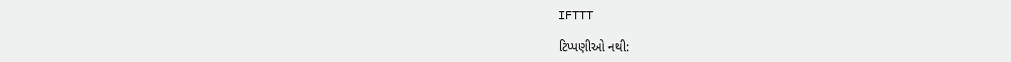IFTTT

ટિપ્પણીઓ નથી: